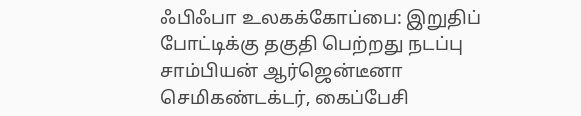ஃபிஃபா உலகக்கோப்பை: இறுதிப் போட்டிக்கு தகுதி பெற்றது நடப்பு சாம்பியன் ஆர்ஜென்டீனா செமிகண்டக்டர், கைப்பேசி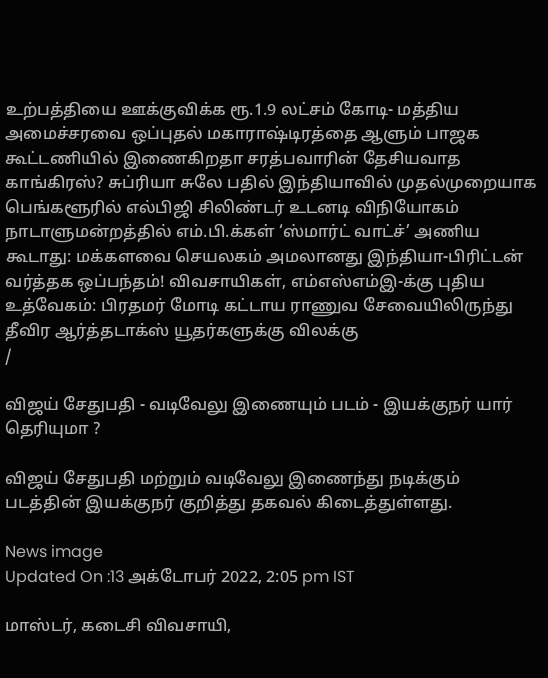உற்பத்தியை ஊக்குவிக்க ரூ.1.9 லட்சம் கோடி- மத்திய அமைச்சரவை ஒப்புதல் மகாராஷ்டிரத்தை ஆளும் பாஜக கூட்டணியில் இணைகிறதா சரத்பவாரின் தேசியவாத காங்கிரஸ்? சுப்ரியா சுலே பதில் இந்தியாவில் முதல்முறையாக பெங்களூரில் எல்பிஜி சிலிண்டர் உடனடி விநியோகம் நாடாளுமன்றத்தில் எம்.பி.க்கள் ‘ஸ்மார்ட் வாட்ச்’ அணிய கூடாது: மக்களவை செயலகம் அமலானது இந்தியா-பிரிட்டன் வர்த்தக ஒப்பந்தம்! விவசாயிகள், எம்எஸ்எம்இ-க்கு புதிய உத்வேகம்: பிரதமர் மோடி கட்டாய ராணுவ சேவையிலிருந்து தீவிர ஆர்த்தடாக்ஸ் யூதர்களுக்கு விலக்கு
/

விஜய் சேதுபதி - வடிவேலு இணையும் படம் - இயக்குநர் யார் தெரியுமா ?

விஜய் சேதுபதி மற்றும் வடிவேலு இணைந்து நடிக்கும் படத்தின் இயக்குநர் குறித்து தகவல் கிடைத்துள்ளது.

News image
Updated On :13 அக்டோபர் 2022, 2:05 pm IST

மாஸ்டர், கடைசி விவசாயி,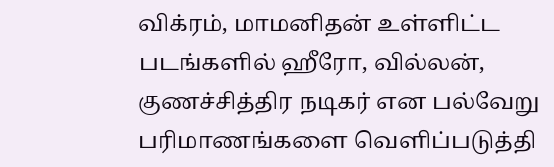விக்ரம், மாமனிதன் உள்ளிட்ட படங்களில் ஹீரோ, வில்லன், குணச்சித்திர நடிகர் என பல்வேறு பரிமாணங்களை வெளிப்படுத்தி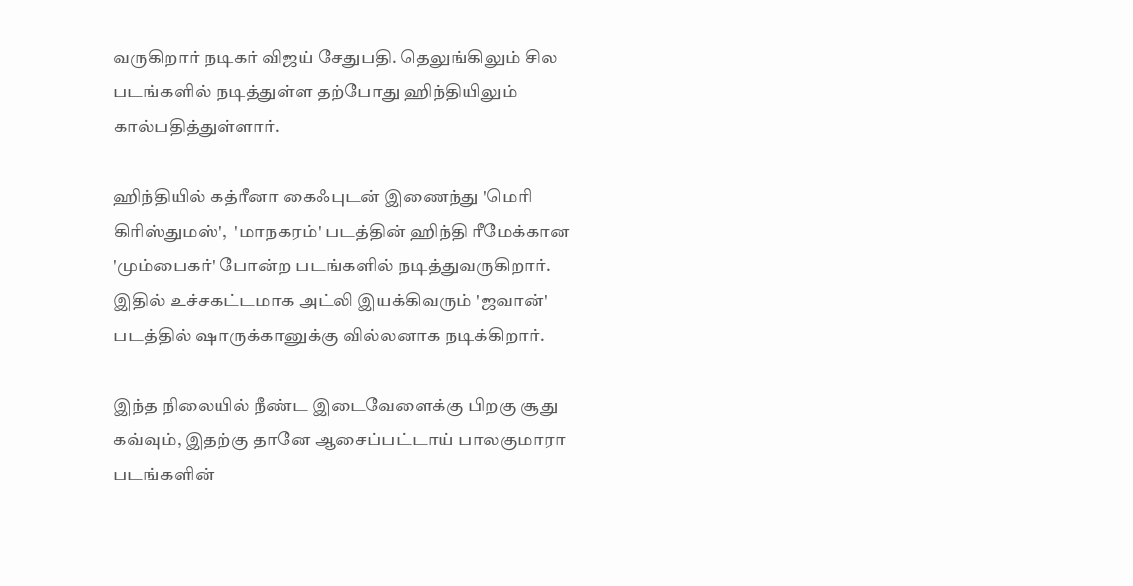வருகிறார் நடிகர் விஜய் சேதுபதி. தெலுங்கிலும் சில படங்களில் நடித்துள்ள தற்போது ஹிந்தியிலும் கால்பதித்துள்ளார்.

ஹிந்தியில் கத்ரீனா கைஃபுடன் இணைந்து 'மெரி கிரிஸ்துமஸ்',  'மாநகரம்' படத்தின் ஹிந்தி ரீமேக்கான 'மும்பைகர்' போன்ற படங்களில் நடித்துவருகிறார். இதில் உச்சகட்டமாக அட்லி இயக்கிவரும் 'ஜவான்' படத்தில் ஷாருக்கானுக்கு வில்லனாக நடிக்கிறார்.

இந்த நிலையில் நீண்ட இடைவேளைக்கு பிறகு சூது கவ்வும், இதற்கு தானே ஆசைப்பட்டாய் பாலகுமாரா படங்களின்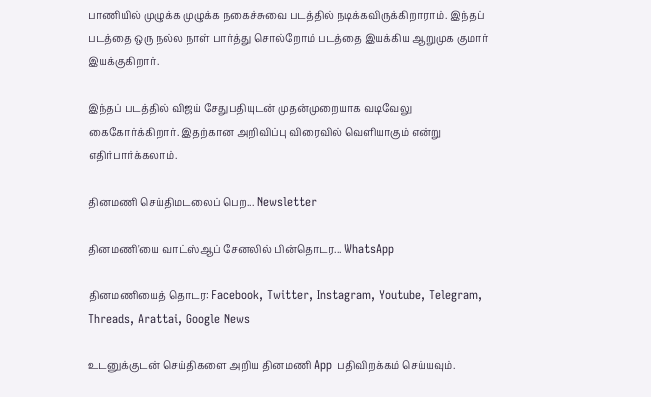பாணியில் முழுக்க முழுக்க நகைச்சுவை படத்தில் நடிக்கவிருக்கிறாராம். இந்தப் படத்தை ஒரு நல்ல நாள் பார்த்து சொல்றோம் படத்தை இயக்கிய ஆறுமுக குமார் இயக்குகிறார்.

இந்தப் படத்தில் விஜய் சேதுபதியுடன் முதன்முறையாக வடிவேலு கைகோர்க்கிறார். இதற்கான அறிவிப்பு விரைவில் வெளியாகும் என்று எதிர்பார்க்கலாம்.

தினமணி செய்திமடலைப் பெற... Newsletter

தினமணி'யை வாட்ஸ்ஆப் சேனலில் பின்தொடர... WhatsApp

தினமணியைத் தொடர: Facebook, Twitter, Instagram, Youtube, Telegram, Threads, Arattai, Google News

உடனுக்குடன் செய்திகளை அறிய தினமணி App பதிவிறக்கம் செய்யவும்.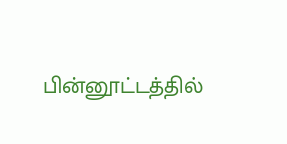பின்னூட்டத்தில்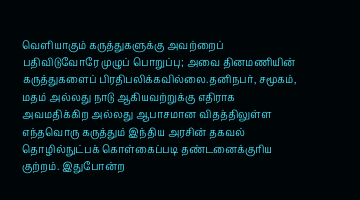வெளியாகும் கருத்துகளுக்கு அவற்றைப் பதிவிடுவோரே முழுப் பொறுப்பு; அவை தினமணியின் கருத்துகளைப் பிரதிபலிக்கவில்லை.தனிநபர், சமூகம், மதம் அல்லது நாடு ஆகியவற்றுக்கு எதிராக அவமதிக்கிற அல்லது ஆபாசமான விதத்திலுள்ள எந்தவொரு கருத்தும் இந்திய அரசின் தகவல் தொழில்நுட்பக் கொள்கைப்படி தண்டனைக்குரிய குற்றம். இதுபோன்ற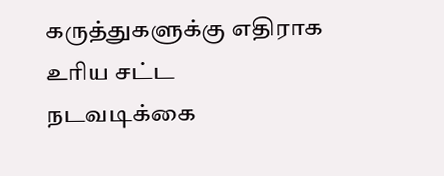கருத்துகளுக்கு எதிராக உரிய சட்ட நடவடிக்கை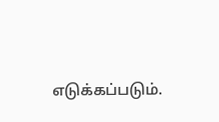எடுக்கப்படும்.